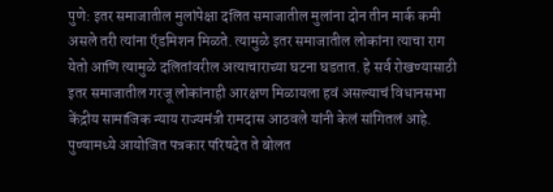पुणे: इतर समाजातील मुलांपेक्षा दलित समाजातील मुलांना दोन तीन मार्क कमी असले तरी त्यांना ऍडमिशन मिळते. त्यामुळे इतर समाजातील लोकांना त्याचा राग येतो आणि त्यामुळे दलितांवरील अत्याचाराच्या घटना घडतात. हे सर्व रोखण्यासाठी इतर समाजातील गरजू लोकांनाही आरक्षण मिळायला हवं असल्याचं विधानसभा केंद्रीय सामाजिक न्याय राज्यमंत्री रामदास आठवले यांनी केलं सांगितलं आहे. पुण्यामध्ये आयोजित पत्रकार परिषदेत ते बोलत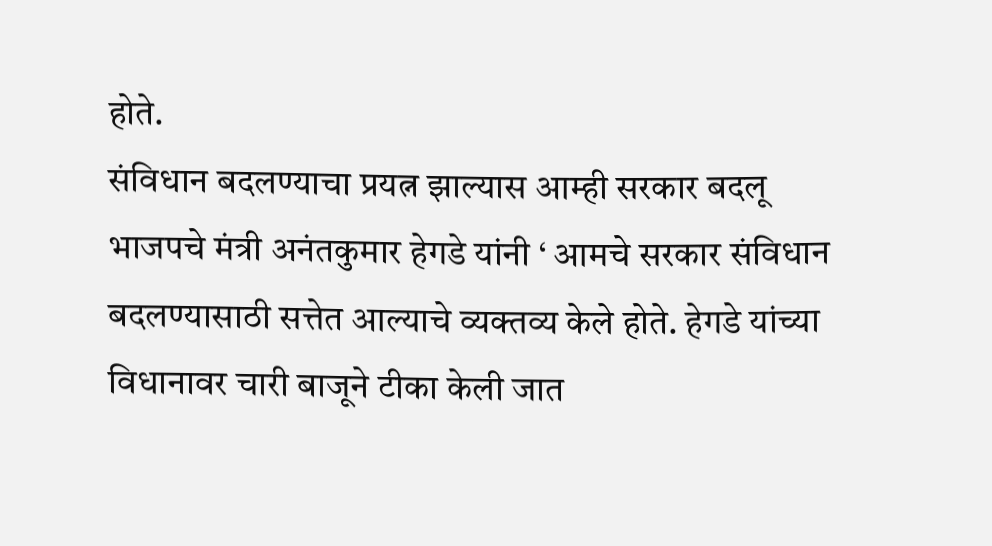होते.
संविधान बदलण्याचा प्रयत्न झाल्यास आम्ही सरकार बदलू
भाजपचे मंत्री अनंतकुमार हेगडे यांनी ‘ आमचे सरकार संविधान बदलण्यासाठी सत्तेत आल्याचे व्यक्तव्य केले होते. हेगडे यांच्या विधानावर चारी बाजूने टीका केली जात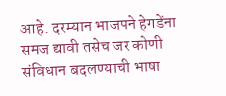आहे. दरम्यान भाजपने हेगडेंना समज द्यावी तसेच जर कोणी संविधान बदलण्याची भाषा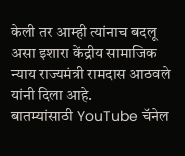केली तर आम्ही त्यांनाच बदलू असा इशारा केंद्रीय सामाजिक न्याय राज्यमंत्री रामदास आठवले यांनी दिला आहे.
बातम्यांसाठी YouTube चॅनेल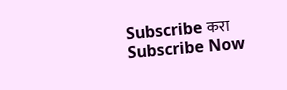Subscribe करा
Subscribe Now